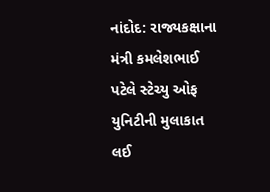નાંદોદ: રાજ્યકક્ષાના મંત્રી કમલેશભાઈ પટેલે સ્ટેચ્યુ ઓફ યુનિટીની મુલાકાત લઈ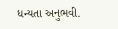ધન્યતા અનુભવી.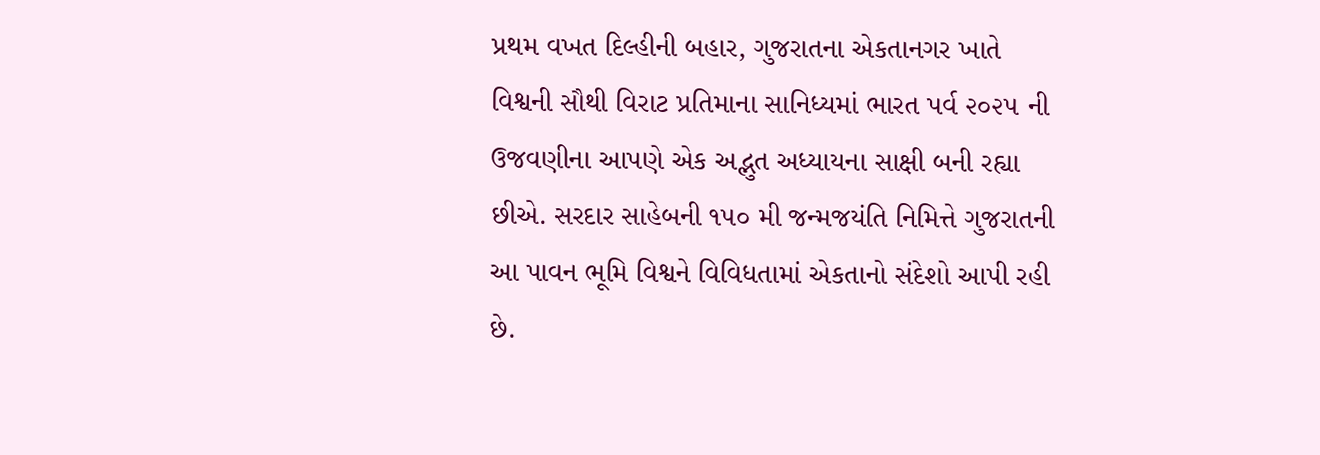પ્રથમ વખત દિલ્હીની બહાર, ગુજરાતના એકતાનગર ખાતે વિશ્વની સૌથી વિરાટ પ્રતિમાના સાનિધ્યમાં ભારત પર્વ ૨૦૨૫ ની ઉજવણીના આપણે એક અદ્ભુત અધ્યાયના સાક્ષી બની રહ્યા છીએ. સરદાર સાહેબની ૧૫૦ મી જન્મજયંતિ નિમિત્તે ગુજરાતની આ પાવન ભૂમિ વિશ્વને વિવિધતામાં એકતાનો સંદેશો આપી રહી છે.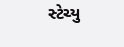સ્ટેચ્યુ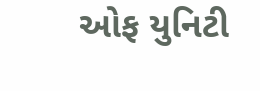ઓફ યુનિટી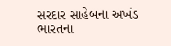સરદાર સાહેબના અખંડ ભારતના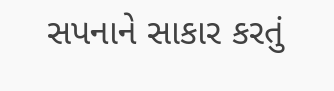સપનાને સાકાર કરતું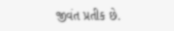જીવંત પ્રતીક છે.